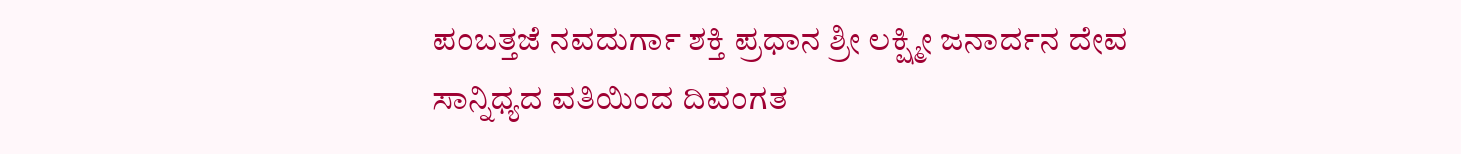ಪಂಬತ್ತಜೆ ನವದುರ್ಗಾ ಶಕ್ತಿ ಪ್ರಧಾನ ಶ್ರೀ ಲಕ್ಷ್ಮೀ ಜನಾರ್ದನ ದೇವ ಸಾನ್ನಿಧ್ಯದ ವತಿಯಿಂದ ದಿವಂಗತ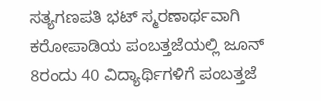ಸತ್ಯಗಣಪತಿ ಭಟ್ ಸ್ಮರಣಾರ್ಥವಾಗಿ ಕರೋಪಾಡಿಯ ಪಂಬತ್ತಜೆಯಲ್ಲಿ ಜೂನ್ 8ರಂದು 40 ವಿದ್ಯಾರ್ಥಿಗಳಿಗೆ ಪಂಬತ್ತಜೆ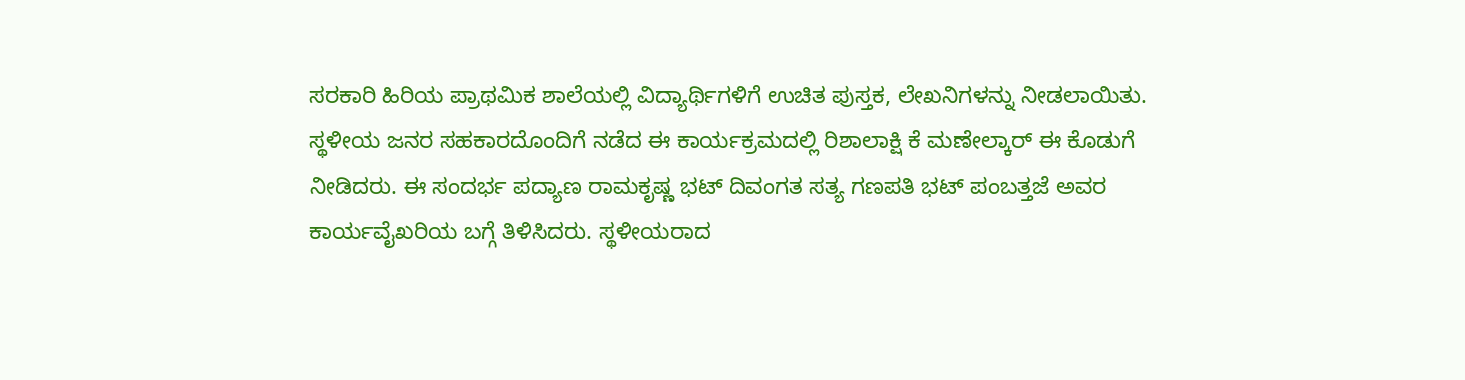ಸರಕಾರಿ ಹಿರಿಯ ಪ್ರಾಥಮಿಕ ಶಾಲೆಯಲ್ಲಿ ವಿದ್ಯಾರ್ಥಿಗಳಿಗೆ ಉಚಿತ ಪುಸ್ತಕ, ಲೇಖನಿಗಳನ್ನು ನೀಡಲಾಯಿತು.
ಸ್ಥಳೀಯ ಜನರ ಸಹಕಾರದೊಂದಿಗೆ ನಡೆದ ಈ ಕಾರ್ಯಕ್ರಮದಲ್ಲಿ ರಿಶಾಲಾಕ್ಷಿ ಕೆ ಮಣೇಲ್ಕಾರ್ ಈ ಕೊಡುಗೆ ನೀಡಿದರು. ಈ ಸಂದರ್ಭ ಪದ್ಯಾಣ ರಾಮಕೃಷ್ಣ ಭಟ್ ದಿವಂಗತ ಸತ್ಯ ಗಣಪತಿ ಭಟ್ ಪಂಬತ್ತಜೆ ಅವರ ಕಾರ್ಯವೈಖರಿಯ ಬಗ್ಗೆ ತಿಳಿಸಿದರು. ಸ್ಥಳೀಯರಾದ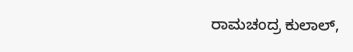ರಾಮಚಂದ್ರ ಕುಲಾಲ್,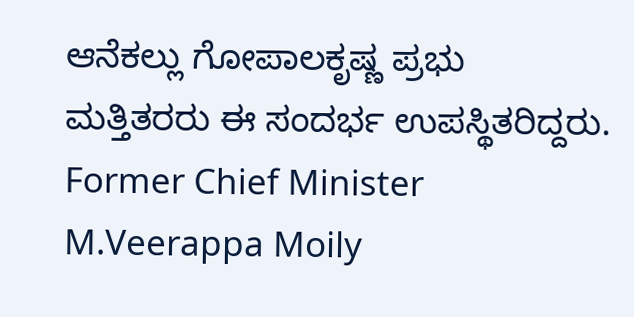ಆನೆಕಲ್ಲು ಗೋಪಾಲಕೃಷ್ಣ ಪ್ರಭು ಮತ್ತಿತರರು ಈ ಸಂದರ್ಭ ಉಪಸ್ಥಿತರಿದ್ದರು.
Former Chief Minister M.Veerappa Moily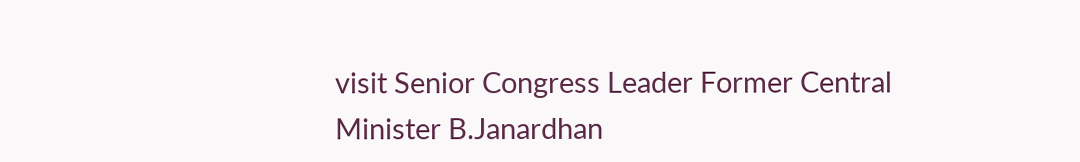visit Senior Congress Leader Former Central Minister B.Janardhan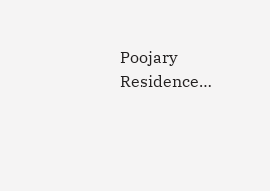Poojary Residence…